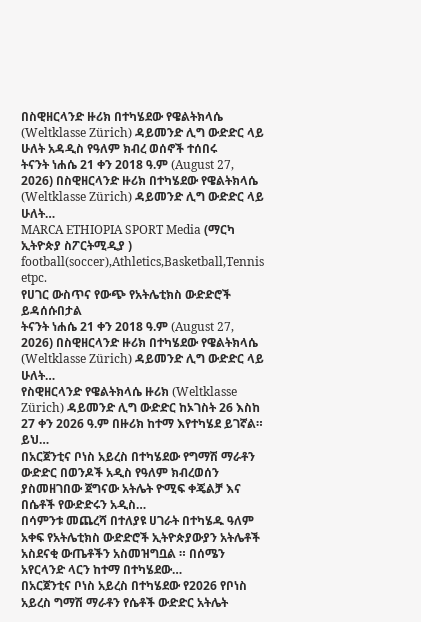በስዊዘርላንድ ዙሪክ በተካሄደው የዌልትክላሴ (Weltklasse Zürich) ዳይመንድ ሊግ ውድድር ላይ ሁለት አዳዲስ የዓለም ክብረ ወሰኖች ተሰበሩ
ትናንት ነሐሴ 21 ቀን 2018 ዓ.ም (August 27, 2026) በስዊዘርላንድ ዙሪክ በተካሄደው የዌልትክላሴ (Weltklasse Zürich) ዳይመንድ ሊግ ውድድር ላይ ሁለት…
MARCA ETHIOPIA SPORT Media (ማርካ ኢትዮጵያ ስፖርትሚዲያ )
football(soccer),Athletics,Basketball,Tennis etpc.
የሀገር ውስጥና የውጭ የአትሌቲክስ ውድድሮች ይዳሰሱበታል
ትናንት ነሐሴ 21 ቀን 2018 ዓ.ም (August 27, 2026) በስዊዘርላንድ ዙሪክ በተካሄደው የዌልትክላሴ (Weltklasse Zürich) ዳይመንድ ሊግ ውድድር ላይ ሁለት…
የስዊዘርላንድ የዌልትክላሴ ዙሪክ (Weltklasse Zürich) ዳይመንድ ሊግ ውድድር ከኦገስት 26 እስከ 27 ቀን 2026 ዓ.ም በዙሪክ ከተማ እየተካሄደ ይገኛል። ይህ…
በአርጀንቲና ቦነስ አይረስ በተካሄደው የግማሽ ማራቶን ውድድር በወንዶች አዲስ የዓለም ክብረወሰን ያስመዘገበው ጀግናው አትሌት ዮሚፍ ቀጄልቻ እና በሴቶች የውድድሩን አዲስ…
በሳምንቱ መጨረሻ በተለያዩ ሀገራት በተካሄዱ ዓለም አቀፍ የአትሌቲክስ ውድድሮች ኢትዮጵያውያን አትሌቶች አስደናቂ ውጤቶችን አስመዝግቧል ። በሰሜን አየርላንድ ላርን ከተማ በተካሄደው…
በአርጀንቲና ቦነስ አይረስ በተካሄደው የ2026 የቦነስ አይረስ ግማሽ ማራቶን የሴቶች ውድድር አትሌት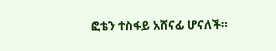ፎቴን ተስፋይ አሸናፊ ሆናለች።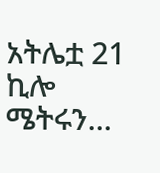አትሌቷ 21 ኪሎ ሜትሩን…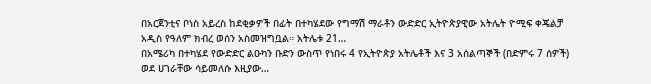በአርጀንቲና ቦነስ አይረስ ከደቂቃዎች በፊት በተካሄደው የግማሽ ማራቶን ውድድር ኢትዮጵያዊው አትሌት ዮሚፍ ቀጄልቻ አዲስ የዓለም ክብረ ወሰን አስመዝግቧል። አትሌቱ 21…
በአሜሪካ በተካሄደ የውድድር ልዑካን ቡድን ውስጥ የነበሩ 4 የኢትዮጵያ አትሌቶች እና 3 አሰልጣኞች (በድምሩ 7 ሰዎች) ወደ ሀገራቸው ሳይመለሱ እዚያው…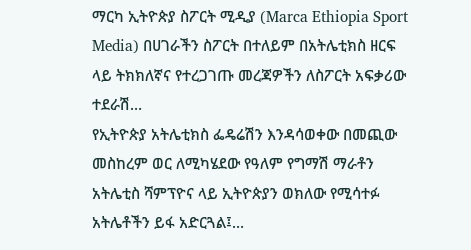ማርካ ኢትዮጵያ ስፖርት ሚዲያ (Marca Ethiopia Sport Media) በሀገራችን ስፖርት በተለይም በአትሌቲክስ ዘርፍ ላይ ትክክለኛና የተረጋገጡ መረጃዎችን ለስፖርት አፍቃሪው ተደራሽ…
የኢትዮጵያ አትሌቲክስ ፌዴሬሽን እንዳሳወቀው በመጪው መስከረም ወር ለሚካሄደው የዓለም የግማሽ ማራቶን አትሌቲስ ሻምፕዮና ላይ ኢትዮጵያን ወክለው የሚሳተፉ አትሌቶችን ይፋ አድርጓል፤…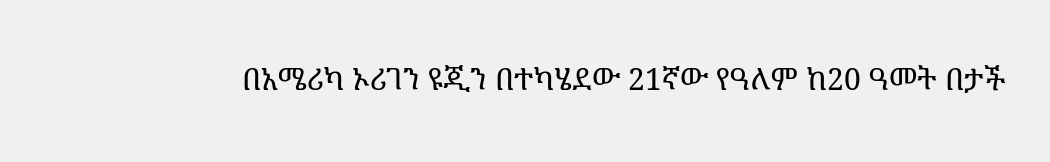በአሜሪካ ኦሪገን ዩጂን በተካሄደው 21ኛው የዓለም ከ20 ዓመት በታች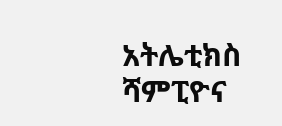አትሌቲክስ ሻምፒዮና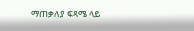ማጠቃለያ ፍጻሜ ላይ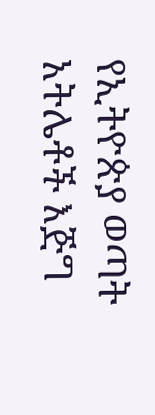የኢትዮጵያ ወጣት አትሌቶች እጅግ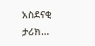አስደናቂ ታሪክ…